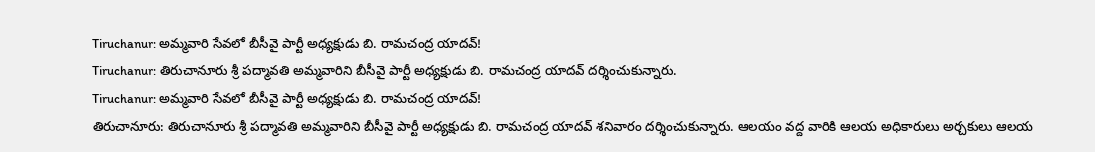Tiruchanur: అమ్మవారి సేవలో బీసీవై పార్టీ అధ్యక్షుడు బి. రామచంద్ర యాదవ్!
Tiruchanur: తిరుచానూరు శ్రీ పద్మావతి అమ్మవారిని బీసీవై పార్టీ అధ్యక్షుడు బి. రామచంద్ర యాదవ్ దర్శించుకున్నారు.
Tiruchanur: అమ్మవారి సేవలో బీసీవై పార్టీ అధ్యక్షుడు బి. రామచంద్ర యాదవ్!
తిరుచానూరు: తిరుచానూరు శ్రీ పద్మావతి అమ్మవారిని బీసీవై పార్టీ అధ్యక్షుడు బి. రామచంద్ర యాదవ్ శనివారం దర్శించుకున్నారు. ఆలయం వద్ద వారికి ఆలయ అధికారులు అర్చకులు ఆలయ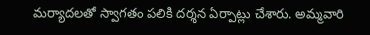మర్యాదలతో స్వాగతం పలికి దర్శన ఏర్పాట్లు చేశారు. అమ్మవారి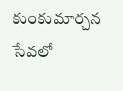కుంకుమార్చన సేవలో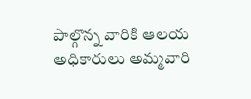పాల్గొన్న వారికి ఆలయ అధికారులు అమ్మవారి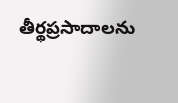తీర్థప్రసాదాలను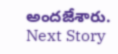అందజేశారు.
Next Story